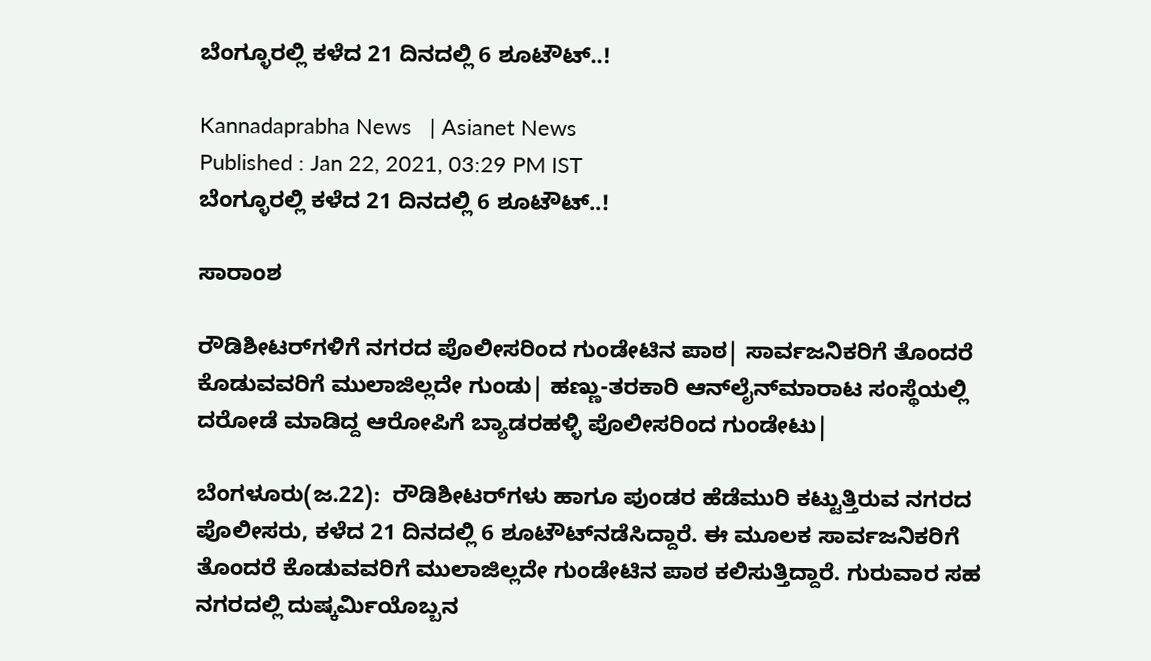ಬೆಂಗ್ಳೂರಲ್ಲಿ ಕಳೆದ 21 ದಿನದಲ್ಲಿ 6 ಶೂಟೌಟ್‌..!

Kannadaprabha News   | Asianet News
Published : Jan 22, 2021, 03:29 PM IST
ಬೆಂಗ್ಳೂರಲ್ಲಿ ಕಳೆದ 21 ದಿನದಲ್ಲಿ 6 ಶೂಟೌಟ್‌..!

ಸಾರಾಂಶ

ರೌಡಿಶೀಟರ್‌ಗಳಿಗೆ ನಗರದ ಪೊಲೀಸರಿಂದ ಗುಂಡೇಟಿನ ಪಾಠ| ಸಾರ್ವಜನಿಕರಿಗೆ ತೊಂದರೆ ಕೊಡುವವರಿಗೆ ಮುಲಾಜಿಲ್ಲದೇ ಗುಂಡು| ಹಣ್ಣು-ತರಕಾರಿ ಆನ್‌ಲೈನ್‌ಮಾರಾಟ ಸಂಸ್ಥೆಯಲ್ಲಿ ದರೋಡೆ ಮಾಡಿದ್ದ ಆರೋಪಿಗೆ ಬ್ಯಾಡರಹಳ್ಳಿ ಪೊಲೀಸರಿಂದ ಗುಂಡೇಟು|

ಬೆಂಗಳೂರು(ಜ.22):  ರೌಡಿಶೀಟರ್‌ಗಳು ಹಾಗೂ ಪುಂಡರ ಹೆಡೆಮುರಿ ಕಟ್ಟುತ್ತಿರುವ ನಗರದ ಪೊಲೀಸರು, ಕಳೆದ 21 ದಿನದಲ್ಲಿ 6 ಶೂಟೌಟ್‌ನಡೆಸಿದ್ದಾರೆ. ಈ ಮೂಲಕ ಸಾರ್ವಜನಿಕರಿಗೆ ತೊಂದರೆ ಕೊಡುವವರಿಗೆ ಮುಲಾಜಿಲ್ಲದೇ ಗುಂಡೇಟಿನ ಪಾಠ ಕಲಿಸುತ್ತಿದ್ದಾರೆ. ಗುರುವಾರ ಸಹ ನಗರದಲ್ಲಿ ದುಷ್ಕರ್ಮಿಯೊಬ್ಬನ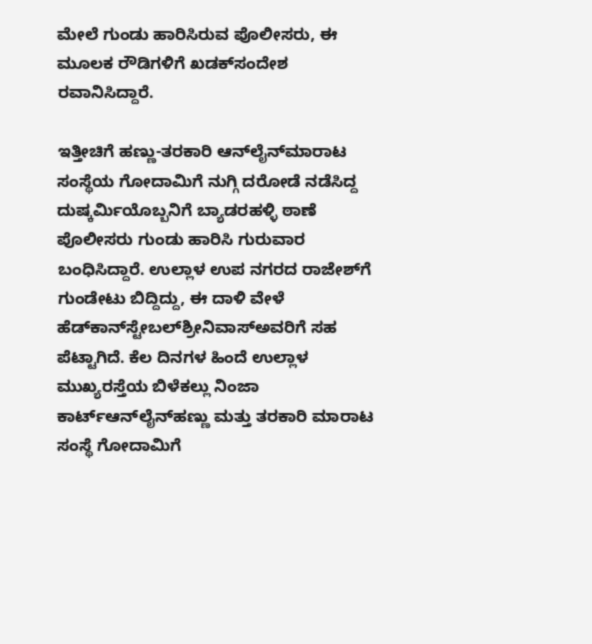ಮೇಲೆ ಗುಂಡು ಹಾರಿಸಿರುವ ಪೊಲೀಸರು, ಈ ಮೂಲಕ ರೌಡಿಗಳಿಗೆ ಖಡಕ್‌ಸಂದೇಶ ರವಾನಿಸಿದ್ದಾರೆ.

ಇತ್ತೀಚಿಗೆ ಹಣ್ಣು-ತರಕಾರಿ ಆನ್‌ಲೈನ್‌ಮಾರಾಟ ಸಂಸ್ಥೆಯ ಗೋದಾಮಿಗೆ ನುಗ್ಗಿ ದರೋಡೆ ನಡೆಸಿದ್ದ ದುಷ್ಕರ್ಮಿಯೊಬ್ಬನಿಗೆ ಬ್ಯಾಡರಹಳ್ಳಿ ಠಾಣೆ ಪೊಲೀಸರು ಗುಂಡು ಹಾರಿಸಿ ಗುರುವಾರ ಬಂಧಿಸಿದ್ದಾರೆ. ಉಲ್ಲಾಳ ಉಪ ನಗರದ ರಾಜೇಶ್‌ಗೆ ಗುಂಡೇಟು ಬಿದ್ದಿದ್ದು, ಈ ದಾಳಿ ವೇಳೆ ಹೆಡ್‌ಕಾನ್‌ಸ್ಟೇಬಲ್‌ಶ್ರೀನಿವಾಸ್‌ಅವರಿಗೆ ಸಹ ಪೆಟ್ಟಾಗಿದೆ. ಕೆಲ ದಿನಗಳ ಹಿಂದೆ ಉಲ್ಲಾಳ ಮುಖ್ಯರಸ್ತೆಯ ಬಿಳೆಕಲ್ಲು ನಿಂಜಾ ಕಾರ್ಟ್‌ಆನ್‌ಲೈನ್‌ಹಣ್ಣು ಮತ್ತು ತರಕಾರಿ ಮಾರಾಟ ಸಂಸ್ಥೆ ಗೋದಾಮಿಗೆ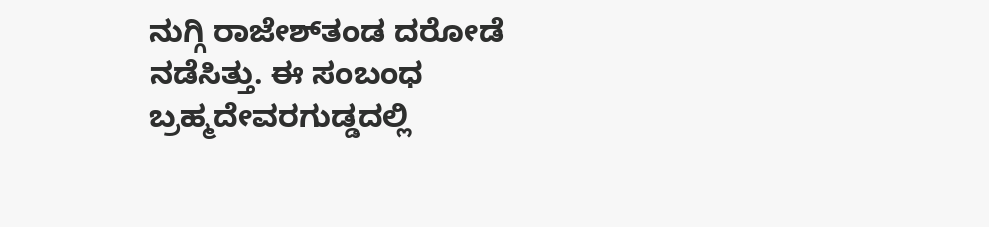ನುಗ್ಗಿ ರಾಜೇಶ್‌ತಂಡ ದರೋಡೆ ನಡೆಸಿತ್ತು. ಈ ಸಂಬಂಧ ಬ್ರಹ್ಮದೇವರಗುಡ್ಡದಲ್ಲಿ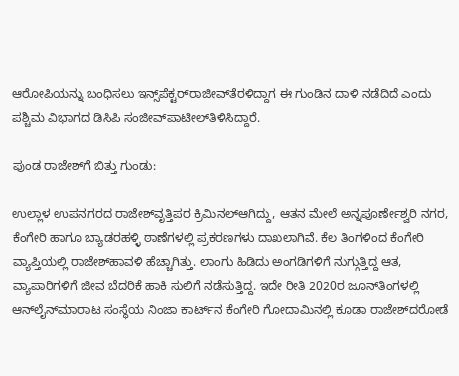ಆರೋಪಿಯನ್ನು ಬಂಧಿಸಲು ಇನ್ಸ್‌ಪೆಕ್ಟರ್‌ರಾಜೀವ್‌ತೆರಳಿದ್ದಾಗ ಈ ಗುಂಡಿನ ದಾಳಿ ನಡೆದಿದೆ ಎಂದು ಪಶ್ಚಿಮ ವಿಭಾಗದ ಡಿಸಿಪಿ ಸಂಜೀವ್‌ಪಾಟೀಲ್‌ತಿಳಿಸಿದ್ದಾರೆ.

ಪುಂಡ ರಾಜೇಶ್‌ಗೆ ಬಿತ್ತು ಗುಂಡು:

ಉಲ್ಲಾಳ ಉಪನಗರದ ರಾಜೇಶ್‌ವೃತ್ತಿಪರ ಕ್ರಿಮಿನಲ್‌ಆಗಿದ್ದು, ಆತನ ಮೇಲೆ ಅನ್ನಪೂರ್ಣೇಶ್ವರಿ ನಗರ, ಕೆಂಗೇರಿ ಹಾಗೂ ಬ್ಯಾಡರಹಳ್ಳಿ ಠಾಣೆಗಳಲ್ಲಿ ಪ್ರಕರಣಗಳು ದಾಖಲಾಗಿವೆ. ಕೆಲ ತಿಂಗಳಿಂದ ಕೆಂಗೇರಿ ವ್ಯಾಪ್ತಿಯಲ್ಲಿ ರಾಜೇಶ್‌ಹಾವಳಿ ಹೆಚ್ಚಾಗಿತ್ತು. ಲಾಂಗು ಹಿಡಿದು ಅಂಗಡಿಗಳಿಗೆ ನುಗ್ಗುತ್ತಿದ್ದ ಆತ, ವ್ಯಾಪಾರಿಗಳಿಗೆ ಜೀವ ಬೆದರಿಕೆ ಹಾಕಿ ಸುಲಿಗೆ ನಡೆಸುತ್ತಿದ್ದ. ಇದೇ ರೀತಿ 2020ರ ಜೂನ್‌ತಿಂಗಳಲ್ಲಿ ಆನ್‌ಲೈನ್‌ಮಾರಾಟ ಸಂಸ್ಥೆಯ ನಿಂಜಾ ಕಾರ್ಟ್‌ನ ಕೆಂಗೇರಿ ಗೋದಾಮಿನಲ್ಲಿ ಕೂಡಾ ರಾಜೇಶ್‌ದರೋಡೆ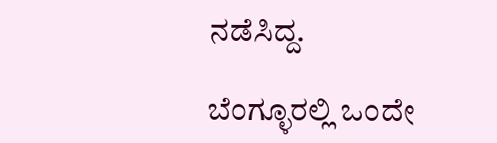ನಡೆಸಿದ್ದ.

ಬೆಂಗ್ಳೂರಲ್ಲಿ ಒಂದೇ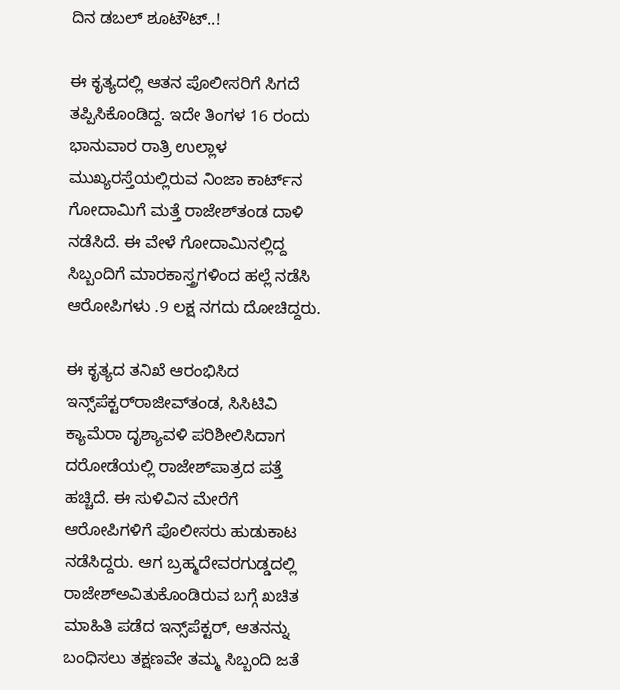ದಿನ ಡಬಲ್‌ ಶೂಟೌಟ್‌..!

ಈ ಕೃತ್ಯದಲ್ಲಿ ಆತನ ಪೊಲೀಸರಿಗೆ ಸಿಗದೆ ತಪ್ಪಿಸಿಕೊಂಡಿದ್ದ. ಇದೇ ತಿಂಗಳ 16 ರಂದು ಭಾನುವಾರ ರಾತ್ರಿ ಉಲ್ಲಾಳ ಮುಖ್ಯರಸ್ತೆಯಲ್ಲಿರುವ ನಿಂಜಾ ಕಾರ್ಟ್‌ನ ಗೋದಾಮಿಗೆ ಮತ್ತೆ ರಾಜೇಶ್‌ತಂಡ ದಾಳಿ ನಡೆಸಿದೆ. ಈ ವೇಳೆ ಗೋದಾಮಿನಲ್ಲಿದ್ದ ಸಿಬ್ಬಂದಿಗೆ ಮಾರಕಾಸ್ತ್ರಗಳಿಂದ ಹಲ್ಲೆ ನಡೆಸಿ ಆರೋಪಿಗಳು .9 ಲಕ್ಷ ನಗದು ದೋಚಿದ್ದರು.

ಈ ಕೃತ್ಯದ ತನಿಖೆ ಆರಂಭಿಸಿದ ಇನ್ಸ್‌ಪೆಕ್ಟರ್‌ರಾಜೀವ್‌ತಂಡ, ಸಿಸಿಟಿವಿ ಕ್ಯಾಮೆರಾ ದೃಶ್ಯಾವಳಿ ಪರಿಶೀಲಿಸಿದಾಗ ದರೋಡೆಯಲ್ಲಿ ರಾಜೇಶ್‌ಪಾತ್ರದ ಪತ್ತೆ ಹಚ್ಚಿದೆ. ಈ ಸುಳಿವಿನ ಮೇರೆಗೆ ಆರೋಪಿಗಳಿಗೆ ಪೊಲೀಸರು ಹುಡುಕಾಟ ನಡೆಸಿದ್ದರು. ಆಗ ಬ್ರಹ್ಮದೇವರಗುಡ್ಡದಲ್ಲಿ ರಾಜೇಶ್‌ಅವಿತುಕೊಂಡಿರುವ ಬಗ್ಗೆ ಖಚಿತ ಮಾಹಿತಿ ಪಡೆದ ಇನ್ಸ್‌ಪೆಕ್ಟರ್‌, ಆತನನ್ನು ಬಂಧಿಸಲು ತಕ್ಷಣವೇ ತಮ್ಮ ಸಿಬ್ಬಂದಿ ಜತೆ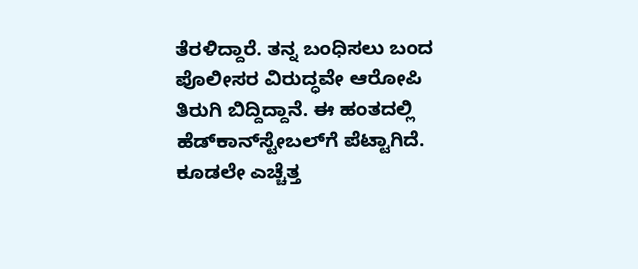ತೆರಳಿದ್ದಾರೆ. ತನ್ನ ಬಂಧಿಸಲು ಬಂದ ಪೊಲೀಸರ ವಿರುದ್ಧವೇ ಆರೋಪಿ ತಿರುಗಿ ಬಿದ್ದಿದ್ದಾನೆ. ಈ ಹಂತದಲ್ಲಿ ಹೆಡ್‌ಕಾನ್‌ಸ್ಟೇಬಲ್‌ಗೆ ಪೆಟ್ಟಾಗಿದೆ. ಕೂಡಲೇ ಎಚ್ಚೆತ್ತ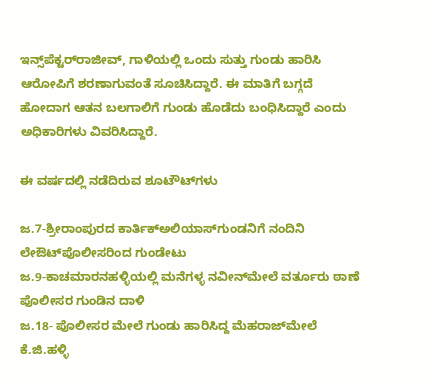ಇನ್ಸ್‌ಪೆಕ್ಟರ್‌ರಾಜೀವ್‌, ಗಾಳಿಯಲ್ಲಿ ಒಂದು ಸುತ್ತು ಗುಂಡು ಹಾರಿಸಿ ಆರೋಪಿಗೆ ಶರಣಾಗುವಂತೆ ಸೂಚಿಸಿದ್ದಾರೆ. ಈ ಮಾತಿಗೆ ಬಗ್ಗದೆ ಹೋದಾಗ ಆತನ ಬಲಗಾಲಿಗೆ ಗುಂಡು ಹೊಡೆದು ಬಂಧಿಸಿದ್ದಾರೆ ಎಂದು ಅಧಿಕಾರಿಗಳು ವಿವರಿಸಿದ್ದಾರೆ.

ಈ ವರ್ಷದಲ್ಲಿ ನಡೆದಿರುವ ಶೂಟೌಟ್‌ಗಳು

ಜ.7-ಶ್ರೀರಾಂಪುರದ ಕಾರ್ತಿಕ್‌ಅಲಿಯಾಸ್‌ಗುಂಡನಿಗೆ ನಂದಿನಿ ಲೇಔಟ್‌ಪೊಲೀಸರಿಂದ ಗುಂಡೇಟು
ಜ.9-ಕಾಚಮಾರನಹಳ್ಳಿಯಲ್ಲಿ ಮನೆಗಳ್ಳ ನವೀನ್‌ಮೇಲೆ ವರ್ತೂರು ಠಾಣೆ ಪೊಲೀಸರ ಗುಂಡಿನ ದಾಳಿ
ಜ.18- ಪೊಲೀಸರ ಮೇಲೆ ಗುಂಡು ಹಾರಿಸಿದ್ದ ಮೆಹರಾಜ್‌ಮೇಲೆ ಕೆ.ಜಿ.ಹಳ್ಳಿ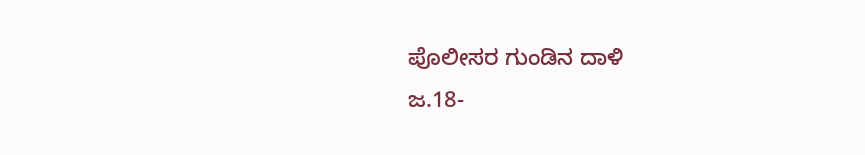ಪೊಲೀಸರ ಗುಂಡಿನ ದಾಳಿ
ಜ.18-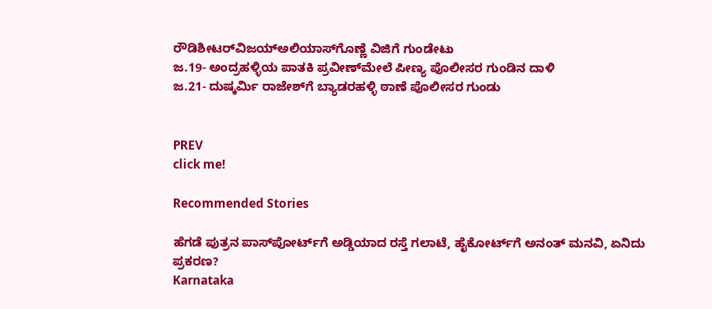ರೌಡಿಶೀಟರ್‌ವಿಜಯ್‌ಅಲಿಯಾಸ್‌ಗೊಣ್ಣೆ ವಿಜಿಗೆ ಗುಂಡೇಟು
ಜ.19- ಅಂದ್ರಹಳ್ಳಿಯ ಪಾತಕಿ ಪ್ರವೀಣ್‌ಮೇಲೆ ಪೀಣ್ಯ ಪೊಲೀಸರ ಗುಂಡಿನ ದಾಳಿ
ಜ.21- ದುಷ್ಕರ್ಮಿ ರಾಜೇಶ್‌ಗೆ ಬ್ಯಾಡರಹಳ್ಳಿ ಠಾಣೆ ಪೊಲೀಸರ ಗುಂಡು


PREV
click me!

Recommended Stories

ಹೆಗಡೆ ಪುತ್ರನ ಪಾಸ್‌ಪೋರ್ಟ್‌ಗೆ ಅಡ್ಡಿಯಾದ ರಸ್ತೆ ಗಲಾಟೆ, ಹೈಕೋರ್ಟ್‌ಗೆ ಅನಂತ್ ಮನವಿ, ಏನಿದು ಪ್ರಕರಣ?
Karnataka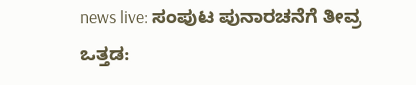news live: ಸಂಪುಟ ಪುನಾರಚನೆಗೆ ತೀವ್ರ ಒತ್ತಡ: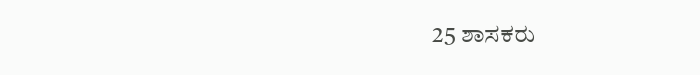25 ಶಾಸಕರು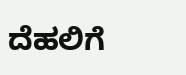ದೆಹಲಿಗೆ